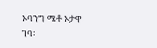ኦባንግ ሜቶ ኦታዋ ገባ፡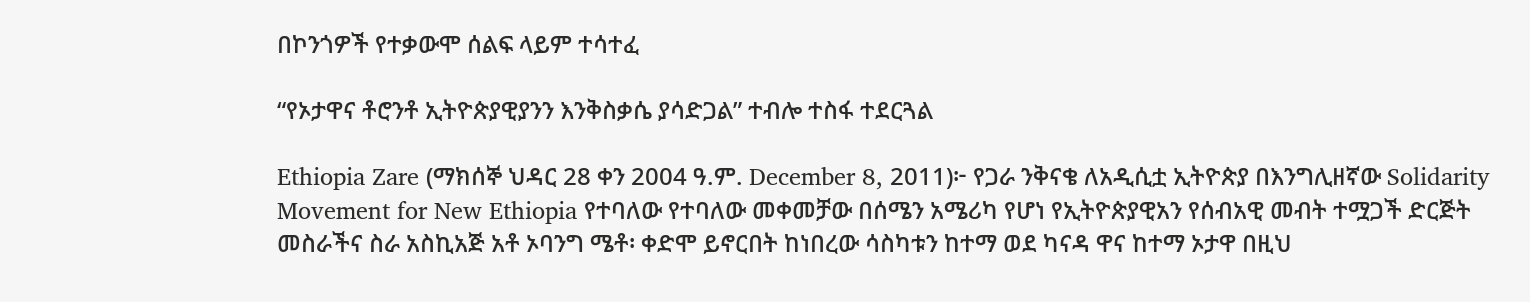በኮንጎዎች የተቃውሞ ሰልፍ ላይም ተሳተፈ

“የኦታዋና ቶሮንቶ ኢትዮጵያዊያንን እንቅስቃሴ ያሳድጋል” ተብሎ ተስፋ ተደርጓል

Ethiopia Zare (ማክሰኞ ህዳር 28 ቀን 2004 ዓ.ም. December 8, 2011)፦ የጋራ ንቅናቄ ለአዲሲቷ ኢትዮጵያ በእንግሊዘኛው Solidarity Movement for New Ethiopia የተባለው የተባለው መቀመቻው በሰሜን አሜሪካ የሆነ የኢትዮጵያዊአን የሰብአዊ መብት ተሟጋች ድርጅት መስራችና ስራ አስኪአጅ አቶ ኦባንግ ሜቶ፡ ቀድሞ ይኖርበት ከነበረው ሳስካቱን ከተማ ወደ ካናዳ ዋና ከተማ ኦታዋ በዚህ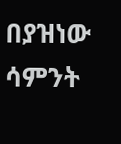በያዝነው ሳምንት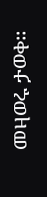መዛወሩ ታወቀ።